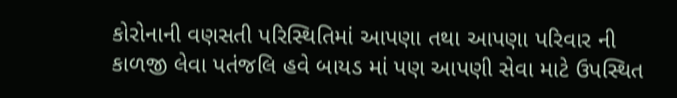કોરોનાની વણસતી પરિસ્થિતિમાં આપણા તથા આપણા પરિવાર ની કાળજી લેવા પતંજલિ હવે બાયડ માં પણ આપણી સેવા માટે ઉપસ્થિત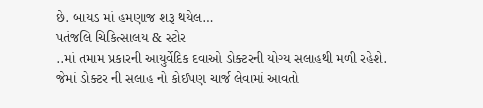છે. બાયડ માં હમણાજ શરૂ થયેલ…
પતંજલિ ચિકિત્સાલય & સ્ટોર
..માં તમામ પ્રકારની આયુર્વેદિક દવાઓ ડોક્ટરની યોગ્ય સલાહથી મળી રહેશે. જેમાં ડોક્ટર ની સલાહ નો કોઈપણ ચાર્જ લેવામાં આવતો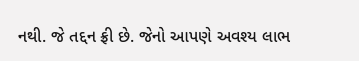નથી. જે તદ્દન ફ્રી છે. જેનો આપણે અવશ્ય લાભ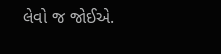લેવો જ જોઈએ.